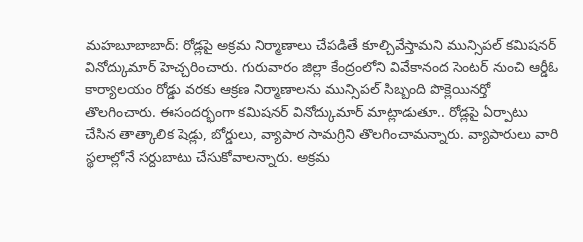మహబూబాబాద్: రోడ్లపై అక్రమ నిర్మాణాలు చేపడితే కూల్చివేస్తామని మున్సిపల్ కమిషనర్ వినోద్కుమార్ హెచ్చరించారు. గురువారం జిల్లా కేంద్రంలోని వివేకానంద సెంటర్ నుంచి ఆర్డీఓ కార్యాలయం రోడ్డు వరకు ఆక్రణ నిర్మాణాలను మున్సిపల్ సిబ్బంది పొక్లెయినర్తో తొలగించారు. ఈసందర్భంగా కమిషనర్ వినోద్కుమార్ మాట్లాడుతూ.. రోడ్లపై ఏర్పాటు చేసిన తాత్కాలిక షెడ్లు, బోర్డులు, వ్యాపార సామగ్రిని తొలగించామన్నారు. వ్యాపారులు వారి స్థలాల్లోనే సర్దుబాటు చేసుకోవాలన్నారు. అక్రమ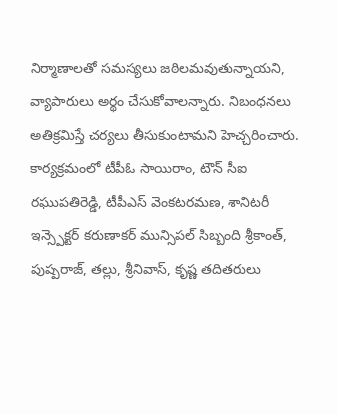నిర్మాణాలతో సమస్యలు జఠిలమవుతున్నాయని, వ్యాపారులు అర్థం చేసుకోవాలన్నారు. నిబంధనలు అతిక్రమిస్తే చర్యలు తీసుకుంటామని హెచ్చరించారు. కార్యక్రమంలో టీపీఓ సాయిరాం, టౌన్ సీఐ రఘుపతిరెడ్డి, టీపీఎస్ వెంకటరమణ, శానిటరీ ఇన్స్పెక్టర్ కరుణాకర్ మున్సిపల్ సిబ్బంది శ్రీకాంత్, పుష్పరాజ్, తల్లు, శ్రీనివాస్, కృష్ణ తదితరులు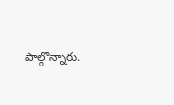పాల్గొన్నారు.